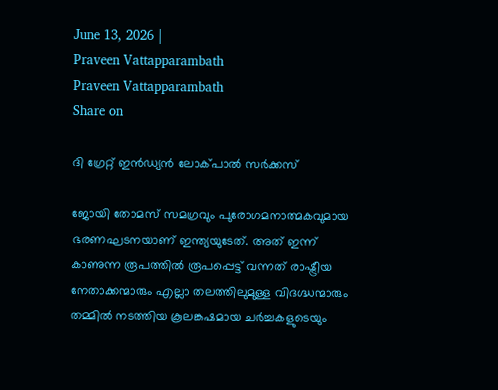June 13, 2026 |
Praveen Vattapparambath
Praveen Vattapparambath
Share on

ദി ഗ്രേറ്റ് ഇന്‍ഡ്യന്‍ ലോക്പാല്‍ സര്‍ക്കസ്

ജോയി തോമസ് സമഗ്രവും പുരോഗമനാത്മകവുമായ ഭരണഘടനയാണ് ഇന്ത്യയുടേത്. അത് ഇന്ന് കാണുന്ന രൂപത്തില്‍ രൂപപ്പെട്ട് വന്നത് രാഷ്ട്രീയ നേതാക്കന്മാരും എല്ലാ തലത്തിലുമുള്ള വിദഗ്ദ്ധന്മാരും തമ്മില്‍ നടത്തിയ കൂലങ്കഷമായ ചര്‍ച്ചകളുടെയും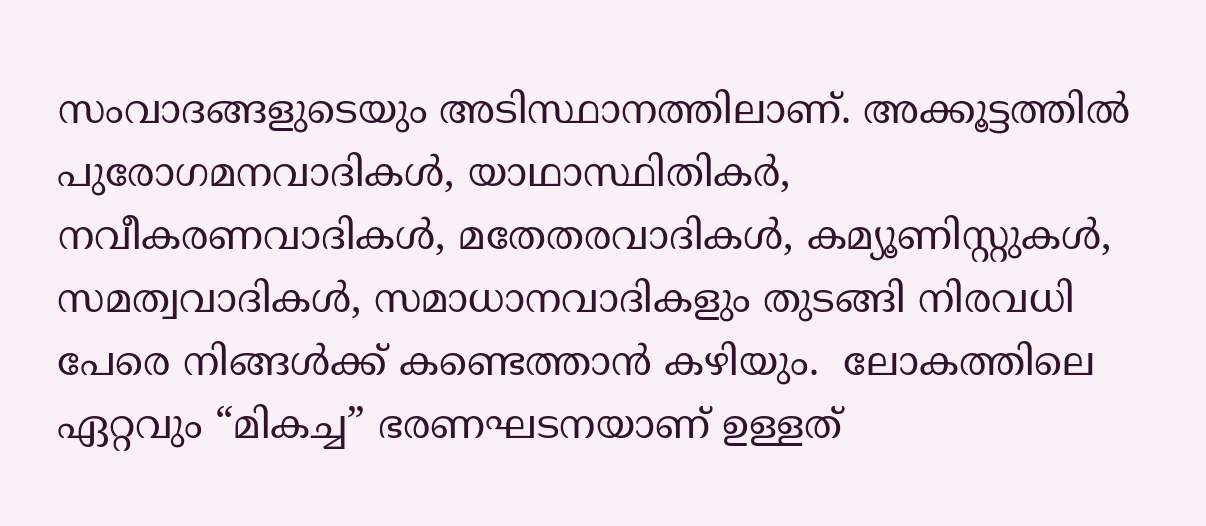സംവാദങ്ങളുടെയും അടിസ്ഥാനത്തിലാണ്. അക്കൂട്ടത്തില്‍ പുരോഗമനവാദികള്‍, യാഥാസ്ഥിതികര്‍, നവീകരണവാദികള്‍, മതേതരവാദികള്‍, കമ്യൂണിസ്റ്റുകള്‍, സമത്വവാദികള്‍, സമാധാനവാദികളും തുടങ്ങി നിരവധി പേരെ നിങ്ങള്‍ക്ക് കണ്ടെത്താന്‍ കഴിയും.  ലോകത്തിലെ ഏറ്റവും “മികച്ച” ഭരണഘടനയാണ് ഉള്ളത്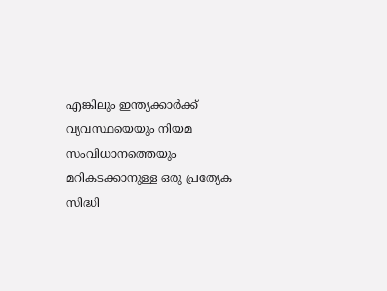എങ്കിലും ഇന്ത്യക്കാര്‍ക്ക് വ്യവസ്ഥയെയും നിയമ സംവിധാനത്തെയും മറികടക്കാനുള്ള ഒരു പ്രത്യേക സിദ്ധി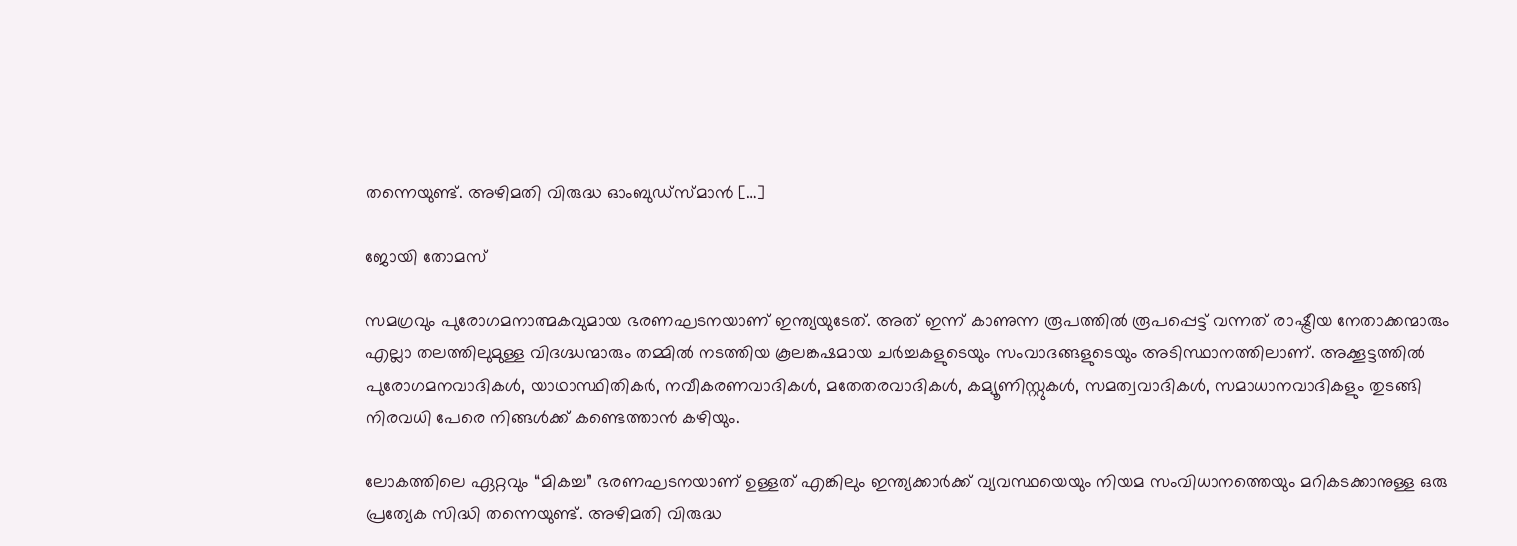തന്നെയുണ്ട്. അഴിമതി വിരുദ്ധ ഓംബുഡ്സ്മാന്‍ […]

ജോയി തോമസ്

സമഗ്രവും പുരോഗമനാത്മകവുമായ ഭരണഘടനയാണ് ഇന്ത്യയുടേത്. അത് ഇന്ന് കാണുന്ന രൂപത്തില്‍ രൂപപ്പെട്ട് വന്നത് രാഷ്ട്രീയ നേതാക്കന്മാരും എല്ലാ തലത്തിലുമുള്ള വിദഗ്ദ്ധന്മാരും തമ്മില്‍ നടത്തിയ കൂലങ്കഷമായ ചര്‍ച്ചകളുടെയും സംവാദങ്ങളുടെയും അടിസ്ഥാനത്തിലാണ്. അക്കൂട്ടത്തില്‍ പുരോഗമനവാദികള്‍, യാഥാസ്ഥിതികര്‍, നവീകരണവാദികള്‍, മതേതരവാദികള്‍, കമ്യൂണിസ്റ്റുകള്‍, സമത്വവാദികള്‍, സമാധാനവാദികളും തുടങ്ങി നിരവധി പേരെ നിങ്ങള്‍ക്ക് കണ്ടെത്താന്‍ കഴിയും.

ലോകത്തിലെ ഏറ്റവും “മികച്ച” ഭരണഘടനയാണ് ഉള്ളത് എങ്കിലും ഇന്ത്യക്കാര്‍ക്ക് വ്യവസ്ഥയെയും നിയമ സംവിധാനത്തെയും മറികടക്കാനുള്ള ഒരു പ്രത്യേക സിദ്ധി തന്നെയുണ്ട്. അഴിമതി വിരുദ്ധ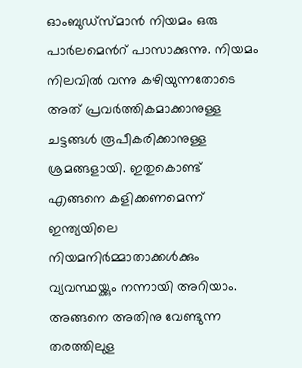ഓംബുഡ്സ്മാന്‍ നിയമം ഒരു പാര്‍ലമെന്‍റ് പാസാക്കുന്നു. നിയമം നിലവില്‍ വന്നു കഴിയുന്നതോടെ അത് പ്രവര്‍ത്തികമാക്കാനുള്ള ചട്ടങ്ങള്‍ രൂപീകരിക്കാനുള്ള ശ്രമങ്ങളായി. ഇതുകൊണ്ട് എങ്ങനെ കളിക്കണമെന്ന് ഇന്ത്യയിലെ നിയമനിര്‍മ്മാതാക്കള്‍ക്കും വ്യവസ്ഥയ്ക്കും നന്നായി അറിയാം. അങ്ങനെ അതിനു വേണ്ടുന്ന തരത്തിലുള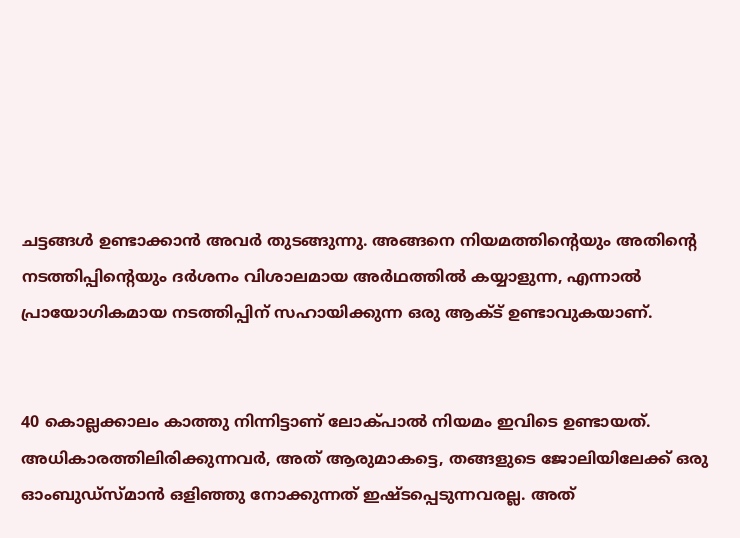ചട്ടങ്ങള്‍ ഉണ്ടാക്കാന്‍ അവര്‍ തുടങ്ങുന്നു. അങ്ങനെ നിയമത്തിന്‍റെയും അതിന്‍റെ നടത്തിപ്പിന്‍റെയും ദര്‍ശനം വിശാലമായ അര്‍ഥത്തില്‍ കയ്യാളുന്ന, എന്നാല്‍ പ്രായോഗികമായ നടത്തിപ്പിന് സഹായിക്കുന്ന ഒരു ആക്ട് ഉണ്ടാവുകയാണ്.


40 കൊല്ലക്കാലം കാത്തു നിന്നിട്ടാണ് ലോക്പാല്‍ നിയമം ഇവിടെ ഉണ്ടായത്. അധികാരത്തിലിരിക്കുന്നവര്‍, അത് ആരുമാകട്ടെ, തങ്ങളുടെ ജോലിയിലേക്ക് ഒരു ഓംബുഡ്സ്മാന്‍ ഒളിഞ്ഞു നോക്കുന്നത് ഇഷ്ടപ്പെടുന്നവരല്ല. അത്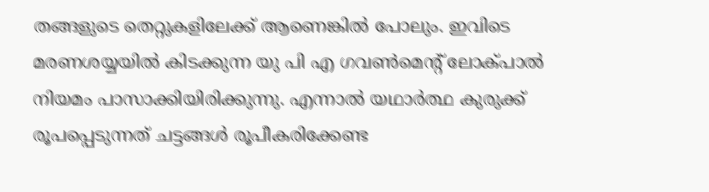തങ്ങളുടെ തെറ്റുകളിലേക്ക് ആണെങ്കില്‍ പോലും. ഇവിടെ മരണശയ്യയില്‍ കിടക്കുന്ന യു പി എ ഗവണ്‍മെന്‍റ് ലോക്പാല്‍ നിയമം പാസാക്കിയിരിക്കുന്നു. എന്നാല്‍ യഥാര്‍ത്ഥ കുരുക്ക് രൂപപ്പെടുന്നത് ചട്ടങ്ങള്‍ രൂപീകരിക്കേണ്ട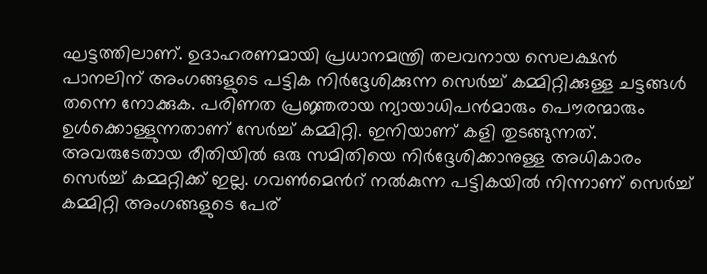ഘട്ടത്തിലാണ്. ഉദാഹരണമായി പ്രധാനമന്ത്രി തലവനായ സെലക്ഷന്‍ പാനലിന് അംഗങ്ങളുടെ പട്ടിക നിര്‍ദ്ദേശിക്കുന്ന സെര്‍ച്ച് കമ്മിറ്റിക്കുള്ള ചട്ടങ്ങള്‍ തന്നെ നോക്കുക. പരിണത പ്രജ്ഞരായ ന്യായാധിപന്‍മാരും പൌരന്മാരും ഉള്‍ക്കൊള്ളുന്നതാണ് സേര്‍ച്ച് കമ്മിറ്റി. ഇനിയാണ് കളി തുടങ്ങുന്നത്. അവരുടേതായ രീതിയില്‍ ഒരു സമിതിയെ നിര്‍ദ്ദേശിക്കാനുള്ള അധികാരം സെര്‍ച്ച് കമ്മറ്റിക്ക് ഇല്ല. ഗവണ്‍മെന്‍റ് നല്‍കുന്ന പട്ടികയില്‍ നിന്നാണ് സെര്‍ച്ച് കമ്മിറ്റി അംഗങ്ങളുടെ പേര്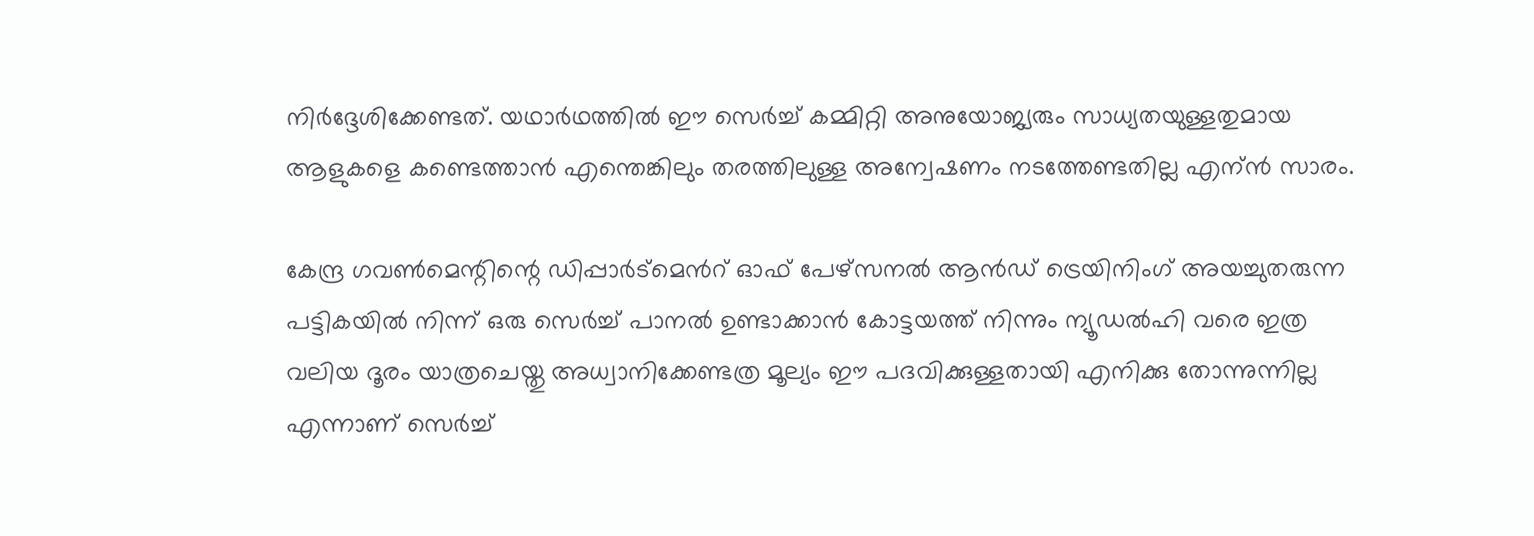നിര്‍ദ്ദേശിക്കേണ്ടത്. യഥാര്‍ഥത്തില്‍ ഈ സെര്‍ച്ച് കമ്മിറ്റി അനുയോജ്യരും സാധ്യതയുള്ളതുമായ ആളുകളെ കണ്ടെത്താന്‍ എന്തെങ്കിലും തരത്തിലുള്ള അന്വേഷണം നടത്തേണ്ടതില്ല എന്ന്‍ സാരം.

കേന്ദ്ര ഗവണ്‍മെന്റിന്റെ ഡിപ്പാര്‍ട്മെന്‍റ് ഓഫ് പേഴ്സനല്‍ ആന്‍ഡ് ട്രെയിനിംഗ് അയച്ചുതരുന്ന പട്ടികയില്‍ നിന്ന് ഒരു സെര്‍ച്ച് പാനല്‍ ഉണ്ടാക്കാന്‍ കോട്ടയത്ത് നിന്നും ന്യൂഡല്‍ഹി വരെ ഇത്ര വലിയ ദൂരം യാത്രചെയ്തു അധ്വാനിക്കേണ്ടത്ര മൂല്യം ഈ പദവിക്കുള്ളതായി എനിക്കു തോന്നുന്നില്ല എന്നാണ് സെര്‍ച്ച്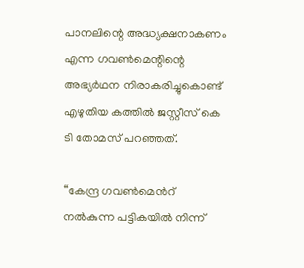പാനലിന്റെ അദ്ധ്യക്ഷനാകണം എന്ന ഗവണ്‍മെന്റിന്റെ അഭ്യര്‍ഥന നിരാകരിച്ചുകൊണ്ട് എഴുതിയ കത്തില്‍ ജസ്റ്റീസ് കെ ടി തോമസ് പറഞ്ഞത്.

“കേന്ദ്ര ഗവണ്‍മെന്‍റ് നല്‍കുന്ന പട്ടികയില്‍ നിന്ന്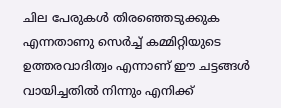ചില പേരുകള്‍ തിരഞ്ഞെടുക്കുക എന്നതാണു സെര്‍ച്ച് കമ്മിറ്റിയുടെ ഉത്തരവാദിത്വം എന്നാണ് ഈ ചട്ടങ്ങള്‍ വായിച്ചതില്‍ നിന്നും എനിക്ക്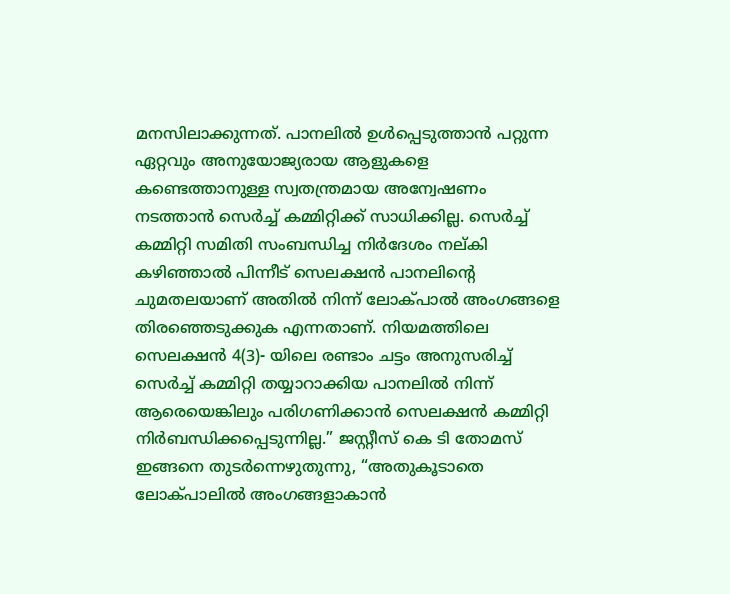മനസിലാക്കുന്നത്. പാനലില്‍ ഉള്‍പ്പെടുത്താന്‍ പറ്റുന്ന ഏറ്റവും അനുയോജ്യരായ ആളുകളെ കണ്ടെത്താനുള്ള സ്വതന്ത്രമായ അന്വേഷണം നടത്താന്‍ സെര്‍ച്ച് കമ്മിറ്റിക്ക് സാധിക്കില്ല. സെര്‍ച്ച് കമ്മിറ്റി സമിതി സംബന്ധിച്ച നിര്‍ദേശം നല്കി കഴിഞ്ഞാല്‍ പിന്നീട് സെലക്ഷന്‍ പാനലിന്റെ ചുമതലയാണ് അതില്‍ നിന്ന് ലോക്പാല്‍ അംഗങ്ങളെ തിരഞ്ഞെടുക്കുക എന്നതാണ്. നിയമത്തിലെ സെലക്ഷന്‍ 4(3)- യിലെ രണ്ടാം ചട്ടം അനുസരിച്ച് സെര്‍ച്ച് കമ്മിറ്റി തയ്യാറാക്കിയ പാനലില്‍ നിന്ന് ആരെയെങ്കിലും പരിഗണിക്കാന്‍ സെലക്ഷന്‍ കമ്മിറ്റി നിര്‍ബന്ധിക്കപ്പെടുന്നില്ല.” ജസ്റ്റീസ് കെ ടി തോമസ് ഇങ്ങനെ തുടര്‍ന്നെഴുതുന്നു, “അതുകൂടാതെ ലോക്പാലില്‍ അംഗങ്ങളാകാന്‍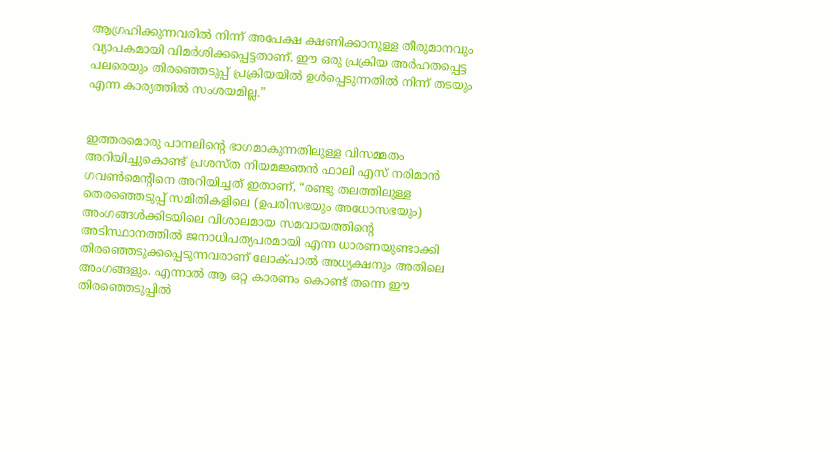ആഗ്രഹിക്കുന്നവരില്‍ നിന്ന് അപേക്ഷ ക്ഷണിക്കാനുള്ള തീരുമാനവും വ്യാപകമായി വിമര്‍ശിക്കപ്പെട്ടതാണ്. ഈ ഒരു പ്രക്രിയ അര്‍ഹതപ്പെട്ട പലരെയും തിരഞ്ഞെടുപ്പ് പ്രക്രിയയില്‍ ഉള്‍പ്പെടുന്നതില്‍ നിന്ന് തടയും എന്ന കാര്യത്തില്‍ സംശയമില്ല.”


ഇത്തരമൊരു പാനലിന്‍റെ ഭാഗമാകുന്നതിലുള്ള വിസമ്മതം അറിയിച്ചുകൊണ്ട് പ്രശസ്ത നിയമജ്ഞന്‍ ഫാലി എസ് നരിമാന്‍ ഗവണ്‍മെന്‍റിനെ അറിയിച്ചത് ഇതാണ്, “രണ്ടു തലത്തിലുള്ള തെരഞ്ഞെടുപ്പ് സമിതികളിലെ (ഉപരിസഭയും അധോസഭയും) അംഗങ്ങള്‍ക്കിടയിലെ വിശാലമായ സമവായത്തിന്റെ അടിസ്ഥാനത്തില്‍ ജനാധിപത്യപരമായി എന്ന ധാരണയുണ്ടാക്കി തിരഞ്ഞെടുക്കപ്പെടുന്നവരാണ് ലോക്പാല്‍ അധ്യക്ഷനും അതിലെ അംഗങ്ങളും. എന്നാല്‍ ആ ഒറ്റ കാരണം കൊണ്ട് തന്നെ ഈ തിരഞ്ഞെടുപ്പില്‍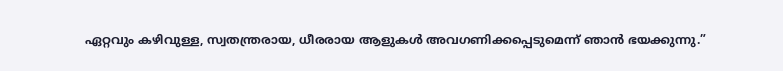ഏറ്റവും കഴിവുള്ള, സ്വതന്ത്രരായ, ധീരരായ ആളുകള്‍ അവഗണിക്കപ്പെടുമെന്ന് ഞാന്‍ ഭയക്കുന്നു.”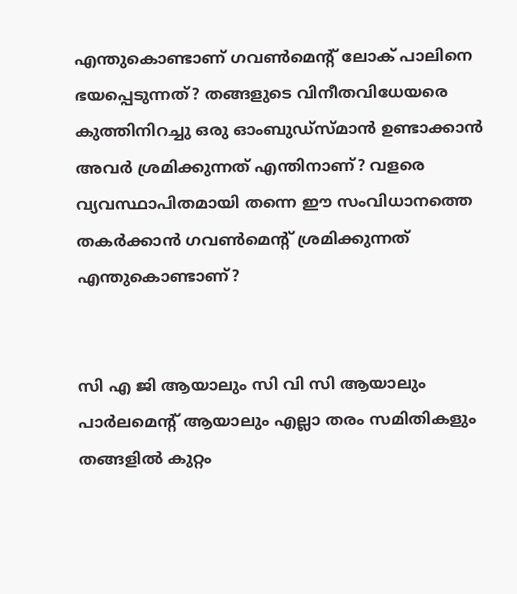എന്തുകൊണ്ടാണ് ഗവണ്‍മെന്‍റ് ലോക് പാലിനെ ഭയപ്പെടുന്നത്? തങ്ങളുടെ വിനീതവിധേയരെ കുത്തിനിറച്ചു ഒരു ഓംബുഡ്സ്മാന്‍ ഉണ്ടാക്കാന്‍ അവര്‍ ശ്രമിക്കുന്നത് എന്തിനാണ്? വളരെ വ്യവസ്ഥാപിതമായി തന്നെ ഈ സംവിധാനത്തെ തകര്‍ക്കാന്‍ ഗവണ്‍മെന്‍റ് ശ്രമിക്കുന്നത് എന്തുകൊണ്ടാണ്?


സി എ ജി ആയാലും സി വി സി ആയാലും പാര്‍ലമെന്‍റ് ആയാലും എല്ലാ തരം സമിതികളും തങ്ങളില്‍ കുറ്റം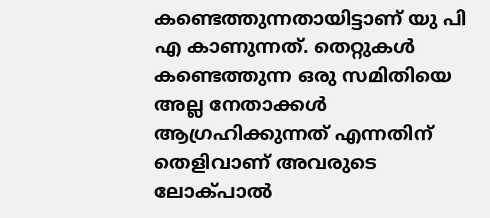കണ്ടെത്തുന്നതായിട്ടാണ് യു പി എ കാണുന്നത്. തെറ്റുകള്‍ കണ്ടെത്തുന്ന ഒരു സമിതിയെ അല്ല നേതാക്കള്‍ ആഗ്രഹിക്കുന്നത് എന്നതിന് തെളിവാണ് അവരുടെ ലോക്പാല്‍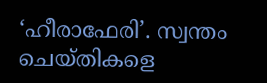‘ഹീരാഫേരി’. സ്വന്തം ചെയ്തികളെ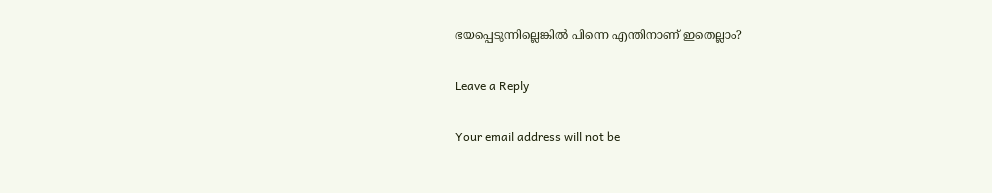ഭയപ്പെടുന്നില്ലെങ്കില്‍ പിന്നെ എന്തിനാണ് ഇതെല്ലാം?

Leave a Reply

Your email address will not be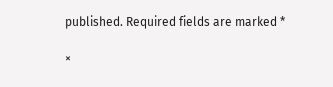published. Required fields are marked *

×